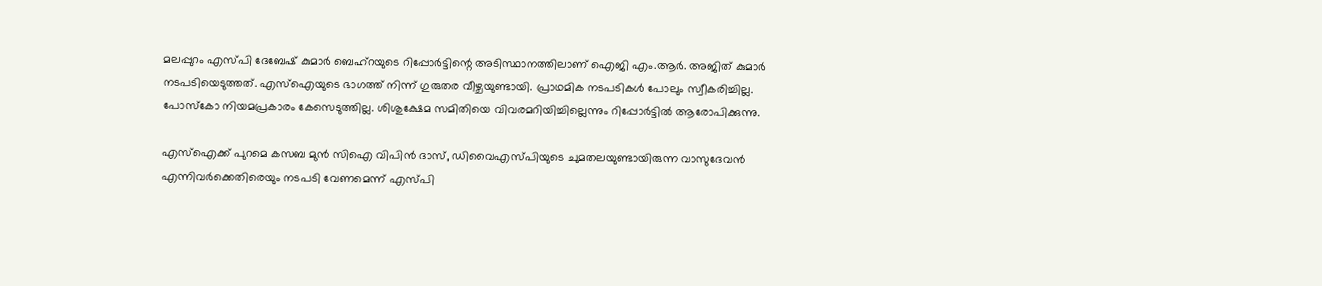മലപ്പുറം എസ്പി ദേബേഷ് കുമാര്‍ ബെഹ്‌റയുടെ റിപ്പോര്‍ട്ടിന്റെ അടിസ്ഥാനത്തിലാണ് ഐജി എം.ആര്‍. അജിത് കുമാര്‍ നടപടിയെടുത്തത്. എസ്‌ഐയുടെ ഭാഗത്ത് നിന്ന് ഗുരുതര വീഴ്ചയുണ്ടായി. പ്രാഥമിക നടപടികള്‍ പോലും സ്വീകരിച്ചില്ല. പോസ്‌കോ നിയമപ്രകാരം കേസെടുത്തില്ല. ശിശുക്ഷേമ സമിതിയെ വിവരമറിയിച്ചില്ലെന്നും റിപ്പോര്‍ട്ടില്‍ ആരോപിക്കുന്നു.

എസ്‌ഐക്ക് പുറമെ കസബ മുന്‍ സിഐ വിപിന്‍ ദാസ്, ഡിവൈഎസ്പിയുടെ ചുമതലയുണ്ടായിരുന്ന വാസുദേവന്‍ എന്നിവര്‍ക്കെതിരെയും നടപടി വേണമെന്ന് എസ്പി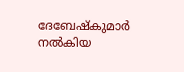ദേബേഷ്‌കുമാര്‍ നല്‍കിയ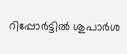റിപ്പോര്‍ട്ടില്‍ ശുപാര്‍ശ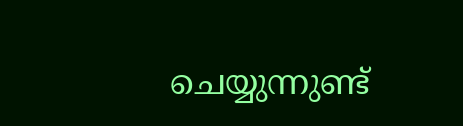ചെയ്യുന്നുണ്ട്‌